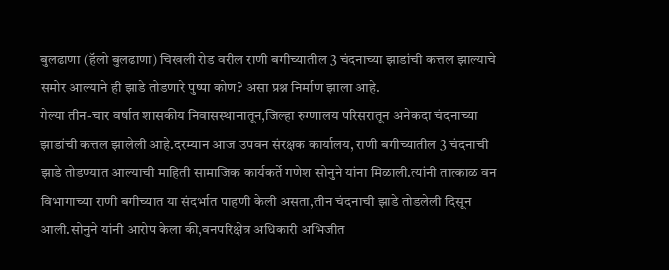बुलढाणा (हॅलो बुलढाणा) चिखली रोड वरील राणी बगीच्यातील 3 चंदनाच्या झाडांची कत्तल झाल्याचे समोर आल्याने ही झाडे तोडणारे पुष्पा कोण? असा प्रश्न निर्माण झाला आहे.
गेल्या तीन-चार वर्षात शासकीय निवासस्थानातून,जिल्हा रुग्णालय परिसरातून अनेकदा चंदनाच्या झाडांची कत्तल झालेली आहे.दरम्यान आज उपवन संरक्षक कार्यालय, राणी बगीच्यातील 3 चंदनाची झाडे तोडण्यात आल्याची माहिती सामाजिक कार्यकर्ते गणेश सोनुने यांना मिळाली.त्यांनी तात्काळ वन विभागाच्या राणी बगीच्यात या संदर्भात पाहणी केली असता,तीन चंदनाची झाडे तोडलेली दिसून आली.सोनुने यांनी आरोप केला की,वनपरिक्षेत्र अधिकारी अभिजीत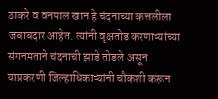ठाकरे व वनपाल खान हे चंदनाच्या कत्तलीला जबाबदार आहेत. त्यांनी वृक्षतोड करणाऱ्यांच्या संगनमताने चंदनाची झाडे तोडले असून याप्रकरणी जिल्हाधिकाऱ्यांनी चौकशी करून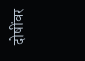दोषींवर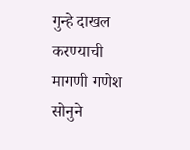गुन्हे दाखल करण्याची मागणी गणेश सोनुने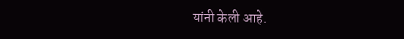यांनी केली आहे.